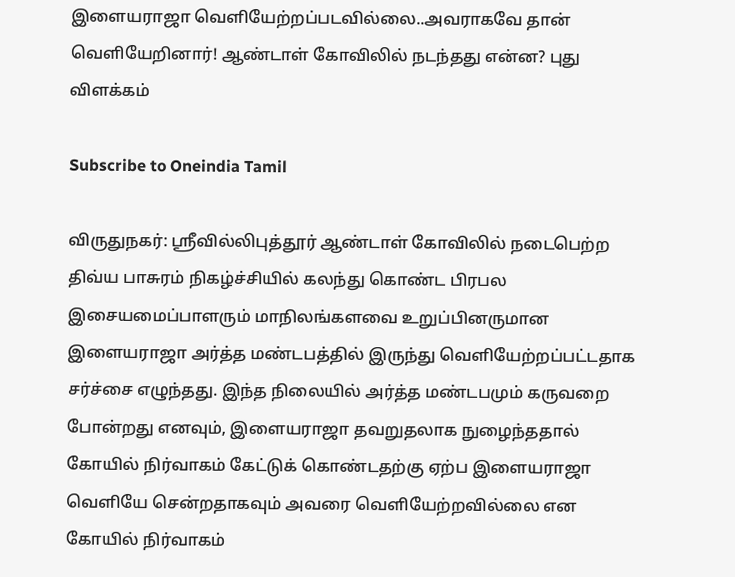இளையராஜா வெளியேற்றப்படவில்லை..அவராகவே தான் வெளியேறினார்! ஆண்டாள் கோவிலில் நடந்தது என்ன? புது விளக்கம்

Subscribe to Oneindia Tamil

விருதுநகர்: ஸ்ரீவில்லிபுத்தூர் ஆண்டாள் கோவிலில் நடைபெற்ற திவ்ய பாசுரம் நிகழ்ச்சியில் கலந்து கொண்ட பிரபல இசையமைப்பாளரும் மாநிலங்களவை உறுப்பினருமான இளையராஜா அர்த்த மண்டபத்தில் இருந்து வெளியேற்றப்பட்டதாக சர்ச்சை எழுந்தது. இந்த நிலையில் அர்த்த மண்டபமும் கருவறை போன்றது எனவும், இளையராஜா தவறுதலாக நுழைந்ததால் கோயில் நிர்வாகம் கேட்டுக் கொண்டதற்கு ஏற்ப இளையராஜா வெளியே சென்றதாகவும் அவரை வெளியேற்றவில்லை என கோயில் நிர்வாகம்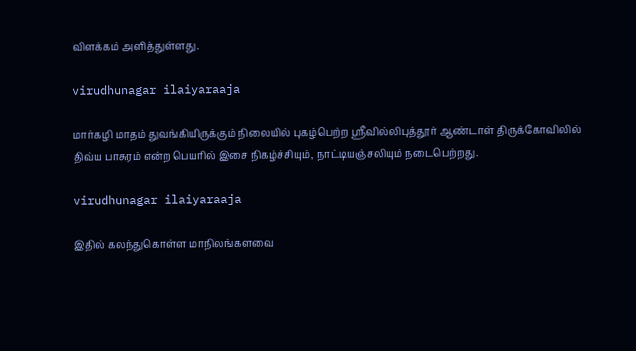விளக்கம் அளித்துள்ளது.

virudhunagar ilaiyaraaja

மார்கழி மாதம் துவங்கியிருக்கும் நிலையில் புகழ்பெற்ற ஸ்ரீவில்லிபுத்தூர் ஆண்டாள் திருக்கோவிலில் திவ்ய பாசுரம் என்ற பெயரில் இசை நிகழ்ச்சியும், நாட்டியஞ்சலியும் நடைபெற்றது.

virudhunagar ilaiyaraaja

இதில் கலந்துகொள்ள மாநிலங்களவை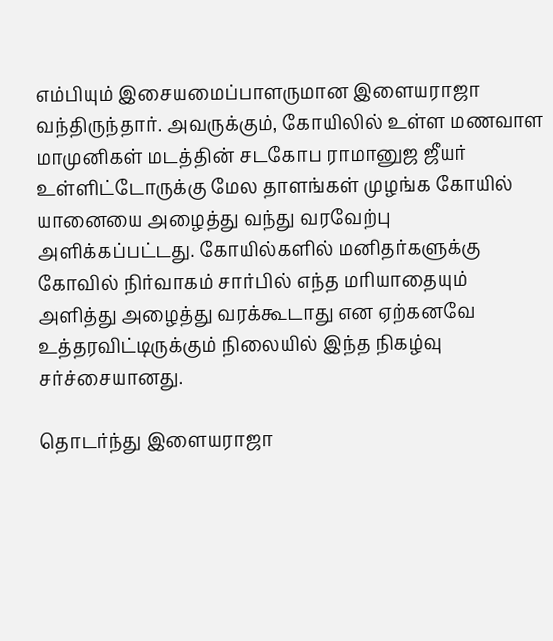எம்பியும் இசையமைப்பாளருமான இளையராஜா வந்திருந்தார். அவருக்கும், கோயிலில் உள்ள மணவாள மாமுனிகள் மடத்தின் சடகோப ராமானுஜ ஜீயர் உள்ளிட்டோருக்கு மேல தாளங்கள் முழங்க கோயில் யானையை அழைத்து வந்து வரவேற்பு அளிக்கப்பட்டது. கோயில்களில் மனிதர்களுக்கு கோவில் நிர்வாகம் சார்பில் எந்த மரியாதையும் அளித்து அழைத்து வரக்கூடாது என ஏற்கனவே உத்தரவிட்டிருக்கும் நிலையில் இந்த நிகழ்வு சர்ச்சையானது.

தொடர்ந்து இளையராஜா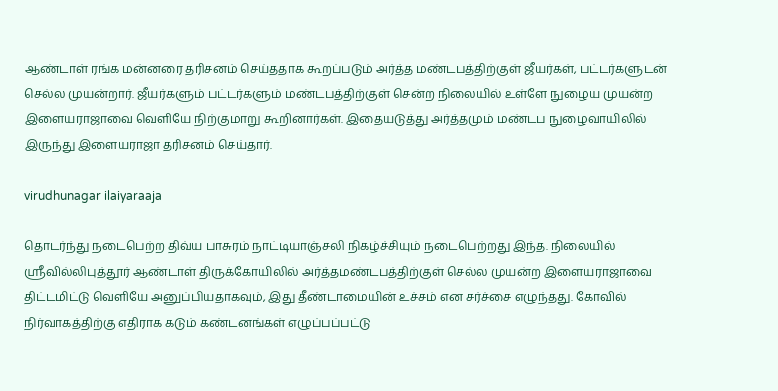ஆண்டாள் ரங்க மன்னரை தரிசனம் செய்ததாக கூறப்படும் அர்த்த மண்டபத்திற்குள் ஜீயர்கள், பட்டர்களுடன் செல்ல முயன்றார். ஜீயர்களும் பட்டர்களும் மண்டபத்திற்குள் சென்ற நிலையில் உள்ளே நுழைய முயன்ற இளையராஜாவை வெளியே நிற்குமாறு கூறினார்கள். இதையடுத்து அர்த்தமும் மண்டப நுழைவாயிலில் இருந்து இளையராஜா தரிசனம் செய்தார்.

virudhunagar ilaiyaraaja

தொடர்ந்து நடைபெற்ற திவ்ய பாசுரம் நாட்டியாஞ்சலி நிகழ்ச்சியும் நடைபெற்றது இந்த. நிலையில் ஸ்ரீவில்லிபுத்தூர் ஆண்டாள் திருக்கோயிலில் அர்த்தமண்டபத்திற்குள் செல்ல முயன்ற இளையராஜாவை திட்டமிட்டு வெளியே அனுப்பியதாகவும், இது தீண்டாமையின் உச்சம் என சர்ச்சை எழுந்தது. கோவில் நிர்வாகத்திற்கு எதிராக கடும் கண்டனங்கள் எழுப்பப்பட்டு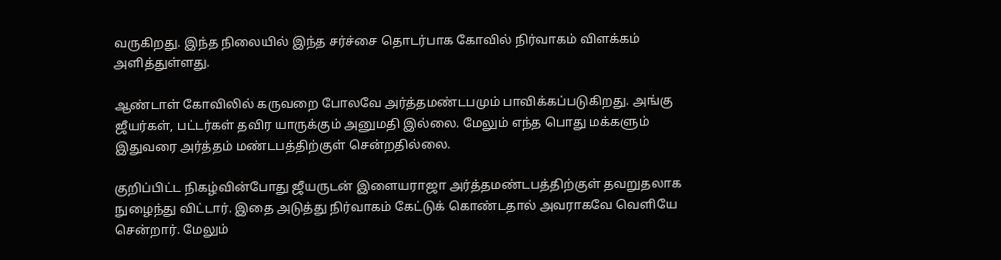வருகிறது. இந்த நிலையில் இந்த சர்ச்சை தொடர்பாக கோவில் நிர்வாகம் விளக்கம் அளித்துள்ளது.

ஆண்டாள் கோவிலில் கருவறை போலவே அர்த்தமண்டபமும் பாவிக்கப்படுகிறது. அங்கு ஜீயர்கள், பட்டர்கள் தவிர யாருக்கும் அனுமதி இல்லை. மேலும் எந்த பொது மக்களும் இதுவரை அர்த்தம் மண்டபத்திற்குள் சென்றதில்லை.

குறிப்பிட்ட நிகழ்வின்போது ஜீயருடன் இளையராஜா அர்த்தமண்டபத்திற்குள் தவறுதலாக நுழைந்து விட்டார். இதை அடுத்து நிர்வாகம் கேட்டுக் கொண்டதால் அவராகவே வெளியே சென்றார். மேலும்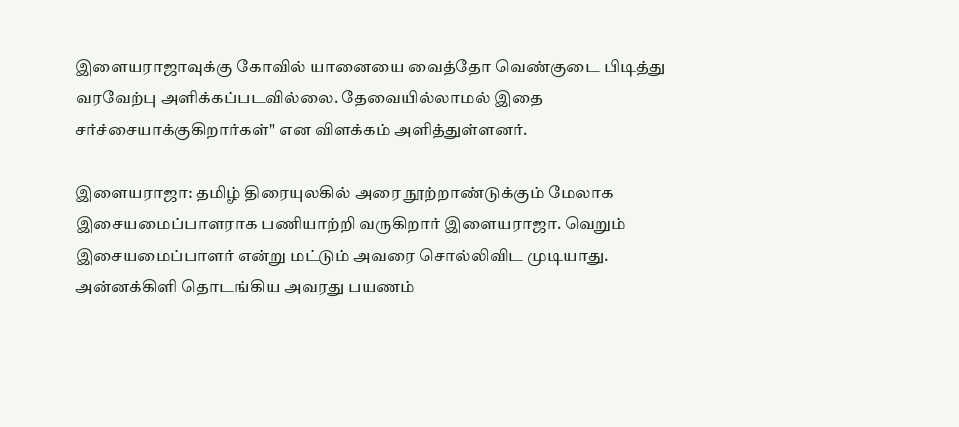இளையராஜாவுக்கு கோவில் யானையை வைத்தோ வெண்குடை பிடித்து வரவேற்பு அளிக்கப்படவில்லை. தேவையில்லாமல் இதை சர்ச்சையாக்குகிறார்கள்" என விளக்கம் அளித்துள்ளனர்.

இளையராஜா: தமிழ் திரையுலகில் அரை நூற்றாண்டுக்கும் மேலாக இசையமைப்பாளராக பணியாற்றி வருகிறார் இளையராஜா. வெறும் இசையமைப்பாளர் என்று மட்டும் அவரை சொல்லிவிட முடியாது. அன்னக்கிளி தொடங்கிய அவரது பயணம்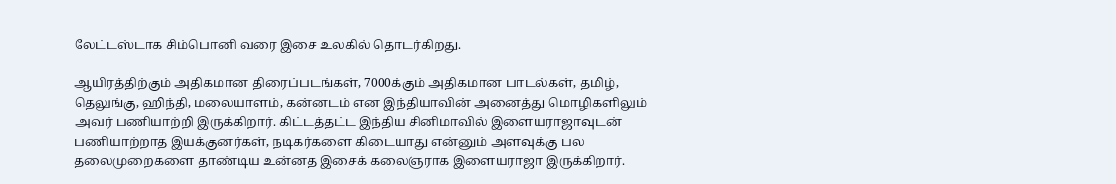லேட்டஸ்டாக சிம்பொனி வரை இசை உலகில் தொடர்கிறது.

ஆயிரத்திற்கும் அதிகமான திரைப்படங்கள், 7000க்கும் அதிகமான பாடல்கள், தமிழ், தெலுங்கு, ஹிந்தி, மலையாளம், கன்னடம் என இந்தியாவின் அனைத்து மொழிகளிலும் அவர் பணியாற்றி இருக்கிறார். கிட்டத்தட்ட இந்திய சினிமாவில் இளையராஜாவுடன் பணியாற்றாத இயக்குனர்கள், நடிகர்களை கிடையாது என்னும் அளவுக்கு பல தலைமுறைகளை தாண்டிய உன்னத இசைக் கலைஞராக இளையராஜா இருக்கிறார்.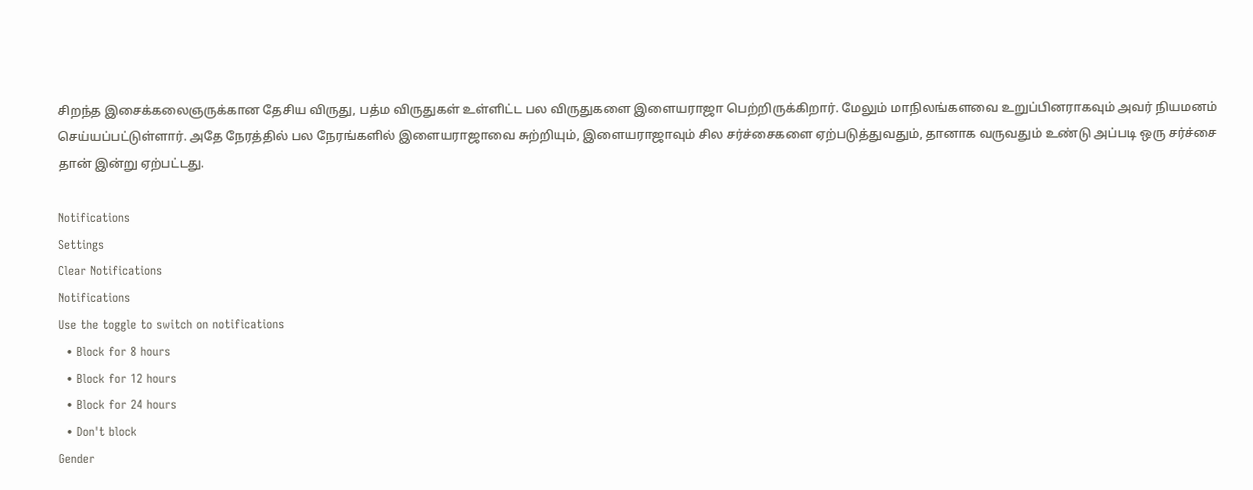சிறந்த இசைக்கலைஞருக்கான தேசிய விருது, பத்ம விருதுகள் உள்ளிட்ட பல விருதுகளை இளையராஜா பெற்றிருக்கிறார். மேலும் மாநிலங்களவை உறுப்பினராகவும் அவர் நியமனம் செய்யப்பட்டுள்ளார். அதே நேரத்தில் பல நேரங்களில் இளையராஜாவை சுற்றியும், இளையராஜாவும் சில சர்ச்சைகளை ஏற்படுத்துவதும், தானாக வருவதும் உண்டு அப்படி ஒரு சர்ச்சை தான் இன்று ஏற்பட்டது.

Notifications
Settings
Clear Notifications
Notifications
Use the toggle to switch on notifications
  • Block for 8 hours
  • Block for 12 hours
  • Block for 24 hours
  • Don't block
Gender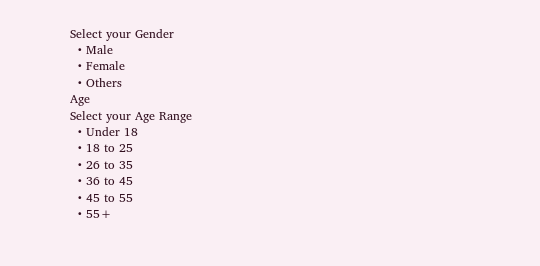Select your Gender
  • Male
  • Female
  • Others
Age
Select your Age Range
  • Under 18
  • 18 to 25
  • 26 to 35
  • 36 to 45
  • 45 to 55
  • 55+